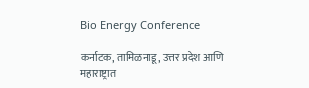Bio Energy Conference

कर्नाटक, तामिळनाडू, उत्तर प्रदेश आणि महाराष्ट्रात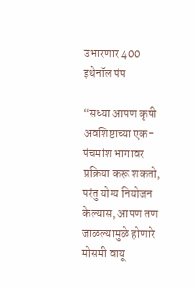उभारणार 400 इथेनॉल पंप

“सध्या आपण कृषी अवशिष्टाच्या एक-पंचमांश भागावर प्रक्रिया करू शकतो, परंतु योग्य नियोजन केल्यास, आपण तण जाळल्यामुळे होणारे मोसमी वायू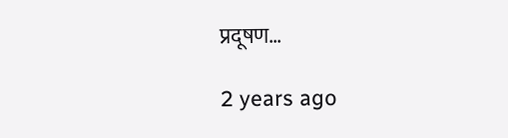प्रदूषण…

2 years ago